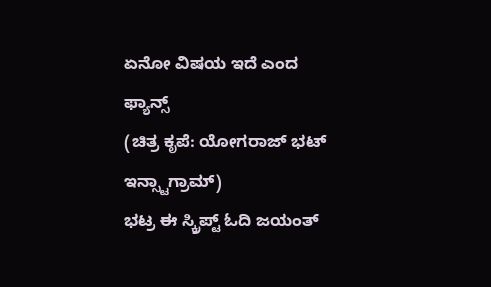ಏನೋ ವಿಷಯ ಇದೆ ಎಂದ ಫ್ಯಾನ್ಸ್
(ಚಿತ್ರ ಕೃಪೆ: ಯೋಗರಾಜ್ ಭಟ್ ಇನ್ಸ್ಟಾಗ್ರಾಮ್)
ಭಟ್ರ ಈ ಸ್ಕ್ರಿಪ್ಟ್ ಓದಿ ಜಯಂತ್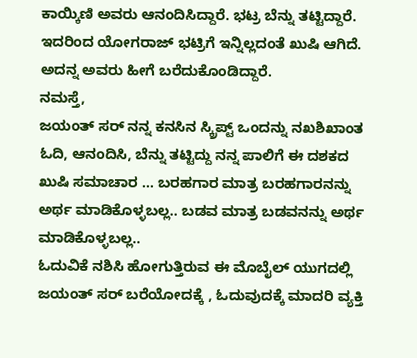ಕಾಯ್ಕಿಣಿ ಅವರು ಆನಂದಿಸಿದ್ದಾರೆ. ಭಟ್ರ ಬೆನ್ನು ತಟ್ಟಿದ್ದಾರೆ. ಇದರಿಂದ ಯೋಗರಾಜ್ ಭಟ್ರಿಗೆ ಇನ್ನಿಲ್ಲದಂತೆ ಖುಷಿ ಆಗಿದೆ. ಅದನ್ನ ಅವರು ಹೀಗೆ ಬರೆದುಕೊಂಡಿದ್ದಾರೆ.
ನಮಸ್ತೆ,
ಜಯಂತ್ ಸರ್ ನನ್ನ ಕನಸಿನ ಸ್ಕ್ರಿಪ್ಟ್ ಒಂದನ್ನು ನಖಶಿಖಾಂತ ಓದಿ, ಆನಂದಿಸಿ, ಬೆನ್ನು ತಟ್ಟಿದ್ದು ನನ್ನ ಪಾಲಿಗೆ ಈ ದಶಕದ ಖುಷಿ ಸಮಾಚಾರ … ಬರಹಗಾರ ಮಾತ್ರ ಬರಹಗಾರನನ್ನು ಅರ್ಥ ಮಾಡಿಕೊಳ್ಳಬಲ್ಲ.. ಬಡವ ಮಾತ್ರ ಬಡವನನ್ನು ಅರ್ಥ ಮಾಡಿಕೊಳ್ಳಬಲ್ಲ..
ಓದುವಿಕೆ ನಶಿಸಿ ಹೋಗುತ್ತಿರುವ ಈ ಮೊಬೈಲ್ ಯುಗದಲ್ಲಿ ಜಯಂತ್ ಸರ್ ಬರೆಯೋದಕ್ಕೆ , ಓದುವುದಕ್ಕೆ ಮಾದರಿ ವ್ಯಕ್ತಿ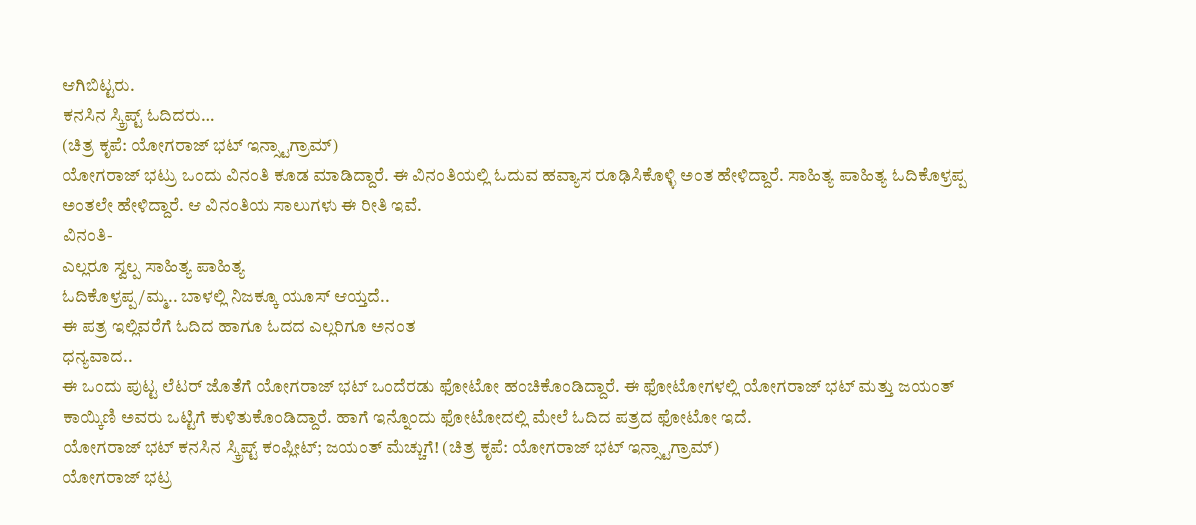ಆಗಿಬಿಟ್ಟರು.
ಕನಸಿನ ಸ್ಕ್ರಿಪ್ಟ್ ಓದಿದರು…
(ಚಿತ್ರ ಕೃಪೆ: ಯೋಗರಾಜ್ ಭಟ್ ಇನ್ಸ್ಟಾಗ್ರಾಮ್)
ಯೋಗರಾಜ್ ಭಟ್ರು ಒಂದು ವಿನಂತಿ ಕೂಡ ಮಾಡಿದ್ದಾರೆ. ಈ ವಿನಂತಿಯಲ್ಲಿ ಓದುವ ಹವ್ಯಾಸ ರೂಢಿಸಿಕೊಳ್ಳಿ ಅಂತ ಹೇಳಿದ್ದಾರೆ. ಸಾಹಿತ್ಯ ಪಾಹಿತ್ಯ ಓದಿಕೊಳ್ರಪ್ಪ ಅಂತಲೇ ಹೇಳಿದ್ದಾರೆ. ಆ ವಿನಂತಿಯ ಸಾಲುಗಳು ಈ ರೀತಿ ಇವೆ.
ವಿನಂತಿ-
ಎಲ್ಲರೂ ಸ್ವಲ್ಪ ಸಾಹಿತ್ಯ ಪಾಹಿತ್ಯ
ಓದಿಕೊಳ್ರಪ್ಪ/ಮ್ಮ.. ಬಾಳಲ್ಲಿ ನಿಜಕ್ಕೂ ಯೂಸ್ ಆಯ್ತದೆ..
ಈ ಪತ್ರ ಇಲ್ಲಿವರೆಗೆ ಓದಿದ ಹಾಗೂ ಓದದ ಎಲ್ಲರಿಗೂ ಅನಂತ
ಧನ್ಯವಾದ..
ಈ ಒಂದು ಪುಟ್ಟ ಲೆಟರ್ ಜೊತೆಗೆ ಯೋಗರಾಜ್ ಭಟ್ ಒಂದೆರಡು ಫೋಟೋ ಹಂಚಿಕೊಂಡಿದ್ದಾರೆ. ಈ ಫೋಟೋಗಳಲ್ಲಿ ಯೋಗರಾಜ್ ಭಟ್ ಮತ್ತು ಜಯಂತ್ ಕಾಯ್ಕಿಣಿ ಅವರು ಒಟ್ಟಿಗೆ ಕುಳಿತುಕೊಂಡಿದ್ದಾರೆ. ಹಾಗೆ ಇನ್ನೊಂದು ಫೋಟೋದಲ್ಲಿ ಮೇಲೆ ಓದಿದ ಪತ್ರದ ಫೋಟೋ ಇದೆ.
ಯೋಗರಾಜ್ ಭಟ್ ಕನಸಿನ ಸ್ಕ್ರಿಪ್ಟ್ ಕಂಪ್ಲೀಟ್; ಜಯಂತ್ ಮೆಚ್ಚುಗೆ! (ಚಿತ್ರ ಕೃಪೆ: ಯೋಗರಾಜ್ ಭಟ್ ಇನ್ಸ್ಟಾಗ್ರಾಮ್)
ಯೋಗರಾಜ್ ಭಟ್ರ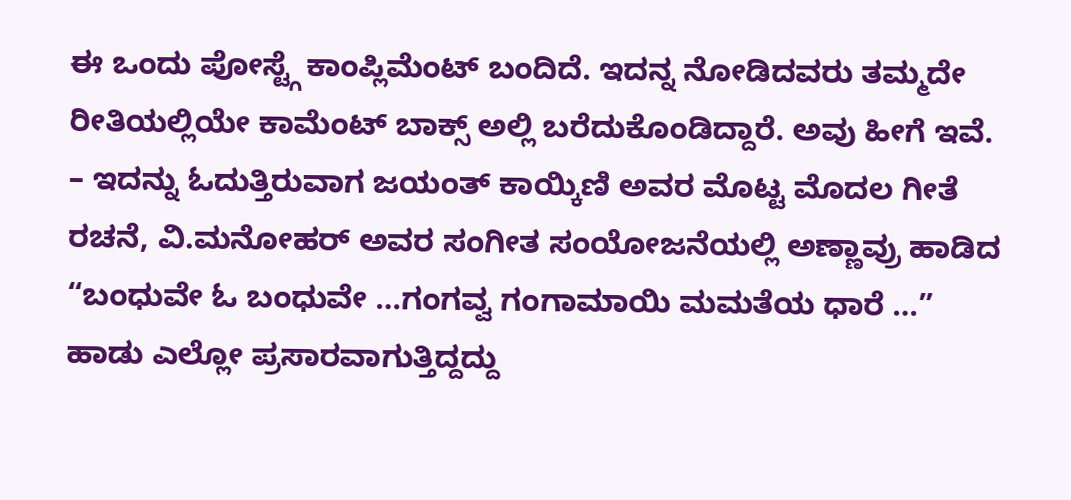ಈ ಒಂದು ಪೋಸ್ಟ್ಗೆ ಕಾಂಪ್ಲಿಮೆಂಟ್ ಬಂದಿದೆ. ಇದನ್ನ ನೋಡಿದವರು ತಮ್ಮದೇ ರೀತಿಯಲ್ಲಿಯೇ ಕಾಮೆಂಟ್ ಬಾಕ್ಸ್ ಅಲ್ಲಿ ಬರೆದುಕೊಂಡಿದ್ದಾರೆ. ಅವು ಹೀಗೆ ಇವೆ.
– ಇದನ್ನು ಓದುತ್ತಿರುವಾಗ ಜಯಂತ್ ಕಾಯ್ಕಿಣಿ ಅವರ ಮೊಟ್ಟ ಮೊದಲ ಗೀತೆ ರಚನೆ, ವಿ.ಮನೋಹರ್ ಅವರ ಸಂಗೀತ ಸಂಯೋಜನೆಯಲ್ಲಿ ಅಣ್ಣಾವ್ರು ಹಾಡಿದ “ಬಂಧುವೇ ಓ ಬಂಧುವೇ …ಗಂಗವ್ವ ಗಂಗಾಮಾಯಿ ಮಮತೆಯ ಧಾರೆ …” ಹಾಡು ಎಲ್ಲೋ ಪ್ರಸಾರವಾಗುತ್ತಿದ್ದದ್ದು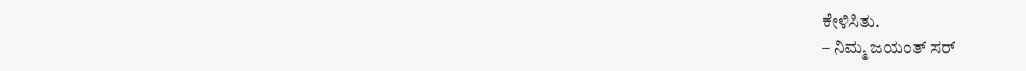ಕೇಳಿಸಿತು.
– ನಿಮ್ಮ ಜಯಂತ್ ಸರ್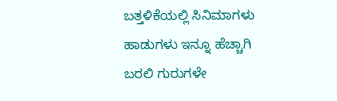ಬತ್ತಳಿಕೆಯಲ್ಲಿ ಸಿನಿಮಾಗಳು ಹಾಡುಗಳು ಇನ್ನೂ ಹೆಚ್ಚಾಗಿ ಬರಲಿ ಗುರುಗಳೇ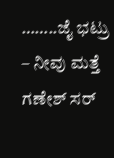……..ಜೈ ಭಟ್ರು
– ನೀವು ಮತ್ತೆ ಗಣೇಶ್ ಸರ್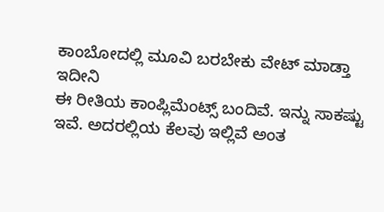ಕಾಂಬೋದಲ್ಲಿ ಮೂವಿ ಬರಬೇಕು ವೇಟ್ ಮಾಡ್ತಾ ಇದೀನಿ
ಈ ರೀತಿಯ ಕಾಂಪ್ಲಿಮೆಂಟ್ಸ್ ಬಂದಿವೆ. ಇನ್ನು ಸಾಕಷ್ಟು ಇವೆ. ಅದರಲ್ಲಿಯ ಕೆಲವು ಇಲ್ಲಿವೆ ಅಂತ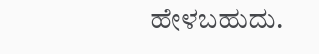ಹೇಳಬಹುದು.